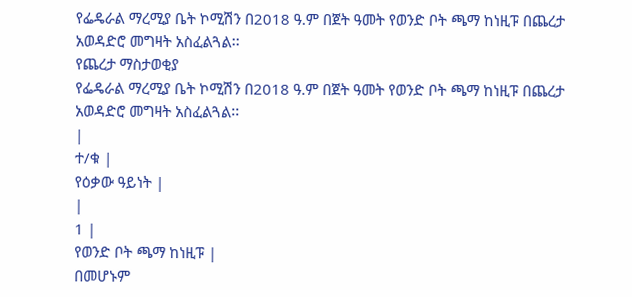የፌዴራል ማረሚያ ቤት ኮሚሽን በ2018 ዓ.ም በጀት ዓመት የወንድ ቦት ጫማ ከነዚፑ በጨረታ አወዳድሮ መግዛት አስፈልጓል፡፡
የጨረታ ማስታወቂያ
የፌዴራል ማረሚያ ቤት ኮሚሽን በ2018 ዓ.ም በጀት ዓመት የወንድ ቦት ጫማ ከነዚፑ በጨረታ አወዳድሮ መግዛት አስፈልጓል፡፡
|
ተ/ቁ |
የዕቃው ዓይነት |
|
1 |
የወንድ ቦት ጫማ ከነዚፑ |
በመሆኑም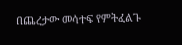በጨረታው መሳተፍ የምትፈልጉ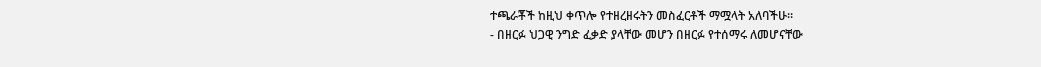ተጫራቾች ከዚህ ቀጥሎ የተዘረዘሩትን መስፈርቶች ማሟላት አለባችሁ።
- በዘርፉ ህጋዊ ንግድ ፈቃድ ያላቸው መሆን በዘርፉ የተሰማሩ ለመሆናቸው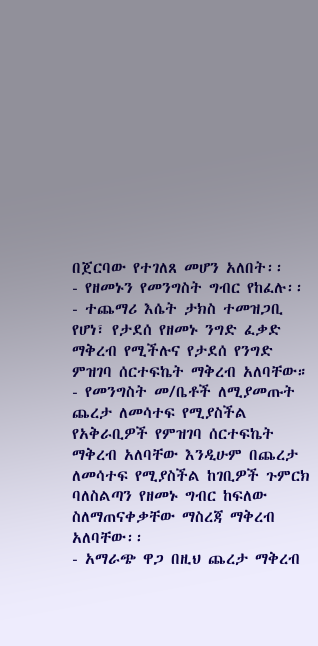በጀርባው የተገለጸ መሆን አለበት፡፡
- የዘመኑን የመንግስት ግብር የከፈሉ፡፡
- ተጨማሪ እሴት ታክስ ተመዝጋቢ የሆነ፣ የታደሰ የዘመኑ ንግድ ፈቃድ ማቅረብ የሚችሉና የታደሰ የንግድ ምዝገባ ሰርተፍኬት ማቅረብ አለባቸው።
- የመንግስት መ/ቤቶች ለሚያመጡት ጨረታ ለመሳተፍ የሚያስችል የአቅራቢዎች የምዝገባ ሰርተፍኬት ማቅረብ አለባቸው እንዲሁም በጨረታ ለመሳተፍ የሚያስችል ከገቢዎች ጉምርክ ባለስልጣን የዘመኑ ግብር ከፍለው ስለማጠናቀቃቸው ማስረጃ ማቅረብ አለባቸው፡፡
- አማራጭ ዋጋ በዚህ ጨረታ ማቅረብ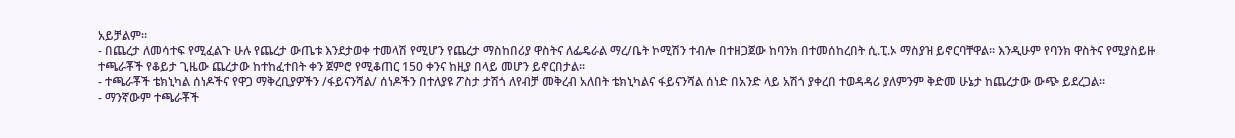አይቻልም።
- በጨረታ ለመሳተፍ የሚፈልጉ ሁሉ የጨረታ ውጤቱ እንደታወቀ ተመላሽ የሚሆን የጨረታ ማስከበሪያ ዋስትና ለፌዴራል ማረ/ቤት ኮሚሽን ተብሎ በተዘጋጀው ከባንክ በተመሰከረበት ሲ.ፒ.ኦ ማስያዝ ይኖርባቸዋል፡፡ እንዲሁም የባንክ ዋስትና የሚያስይዙ ተጫራቾች የቆይታ ጊዜው ጨረታው ከተከፈተበት ቀን ጀምሮ የሚቆጠር 150 ቀንና ከዚያ በላይ መሆን ይኖርበታል፡፡
- ተጫራቾች ቴክኒካል ሰነዶችና የዋጋ ማቅረቢያዎችን /ፋይናንሻል/ ሰነዶችን በተለያዩ ፖስታ ታሽጎ ለየብቻ መቅረብ አለበት ቴክኒካልና ፋይናንሻል ሰነድ በአንድ ላይ አሽጎ ያቀረበ ተወዳዳሪ ያለምንም ቅድመ ሁኔታ ከጨረታው ውጭ ይደረጋል፡፡
- ማንኛውም ተጫራቾች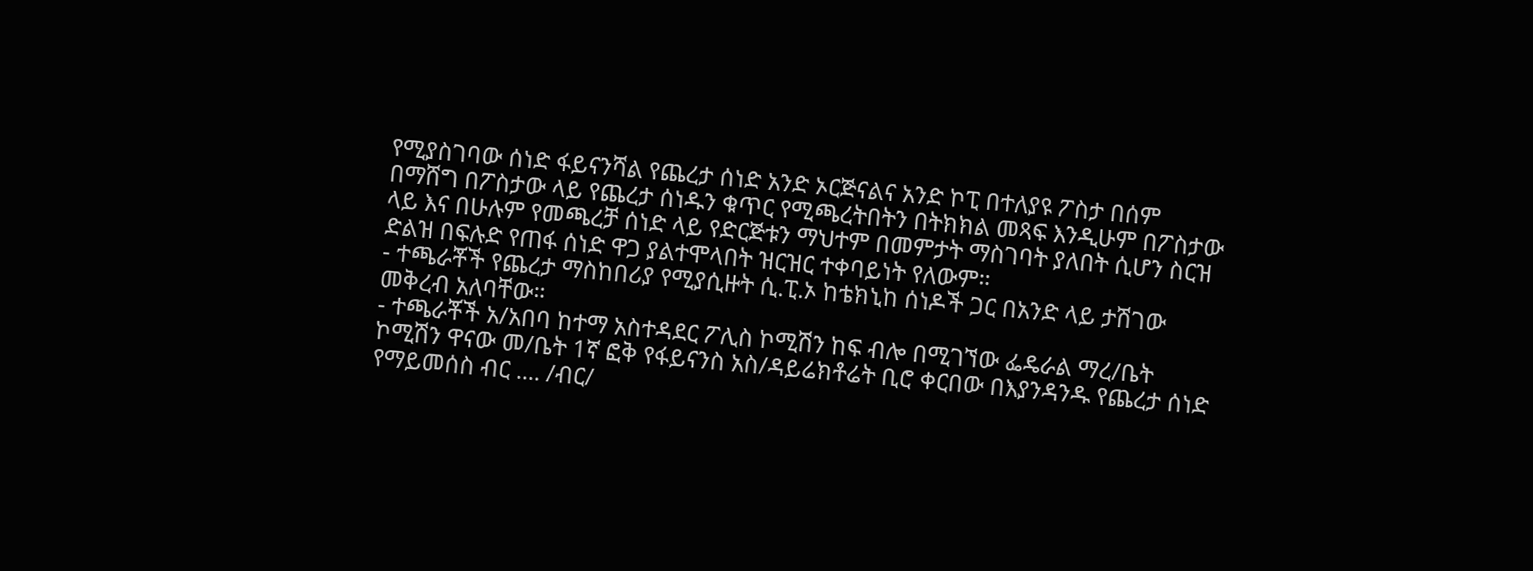የሚያስገባው ሰነድ ፋይናንሻል የጨረታ ሰነድ አንድ ኦርጅናልና አንድ ኮፒ በተለያዩ ፖስታ በሰም በማሸግ በፖስታው ላይ የጨረታ ሰነዱን ቁጥር የሚጫረትበትን በትክክል መጻፍ እንዲሁም በፖስታው ላይ እና በሁሉም የመጫረቻ ሰነድ ላይ የድርጅቱን ማህተም በመምታት ማስገባት ያለበት ሲሆን ስርዝ ድልዝ በፍሉድ የጠፋ ሰነድ ዋጋ ያልተሞላበት ዝርዝር ተቀባይነት የለውም።
- ተጫራቾች የጨረታ ማስከበሪያ የሚያሲዙት ሲ.ፒ.ኦ ከቴክኒከ ሰነዶች ጋር በአንድ ላይ ታሽገው መቅረብ አለባቸው።
- ተጫራቾች አ/አበባ ከተማ አስተዳደር ፖሊስ ኮሚሽን ከፍ ብሎ በሚገኘው ፌዴራል ማረ/ቤት ኮሚሽን ዋናው መ/ቤት 1ኛ ፎቅ የፋይናንስ አስ/ዳይሬክቶሬት ቢሮ ቀርበው በእያንዳንዱ የጨረታ ሰነድ የማይመሰስ ብር .... /ብር/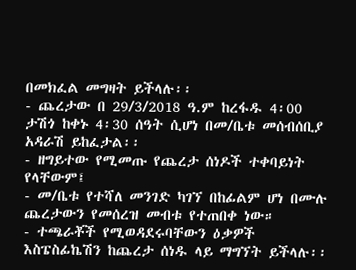በመክፈል መግዛት ይችላሉ፡፡
- ጨረታው በ 29/3/2018 ዓ.ም ከረፋዱ 4፡00 ታሽጎ ከቀኑ 4፡30 ሰዓት ሲሆነ በመ/ቤቱ መሰብሰቢያ አዳራሽ ይከፈታል፡፡
- ዘግይተው የሚመጡ የጨረታ ሰነዶች ተቀባይነት የላቸውም፤
- መ/ቤቱ የተሻለ መንገድ ካገኘ በከፊልም ሆነ በሙሉ ጨረታውን የመሰረዝ መብቱ የተጠበቀ ነው።
- ተጫራቾች የሚወዳደሩባቸውን ዕቃዎች እስፔስፊኬሽን ከጨረታ ሰነዱ ላይ ማግኘት ይችላሉ፡፡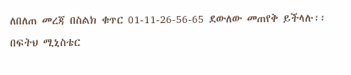ለበለጠ መረጃ በስልክ ቁጥር 01-11-26-56-65 ደውለው መጠየቅ ይችላሉ፡፡
በፍትህ ሚኒስቴር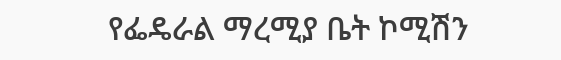የፌዴራል ማረሚያ ቤት ኮሚሽን